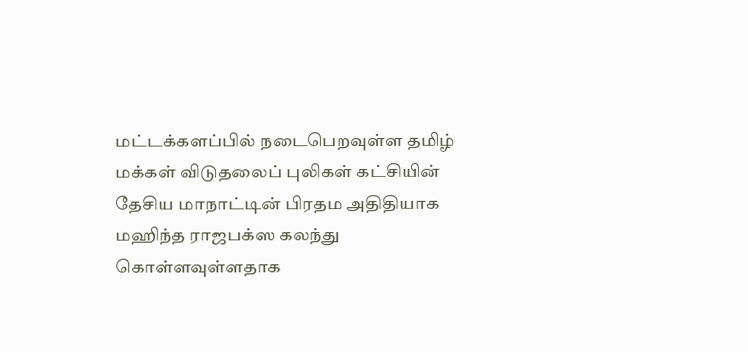மட்டக்களப்பில் நடைபெறவுள்ள தமிழ் மக்கள் விடுதலைப் புலிகள் கட்சியின் தேசிய மாநாட்டின் பிரதம அதிதியாக மஹிந்த ராஜபக்ஸ கலந்து கொள்ளவுள்ளதாக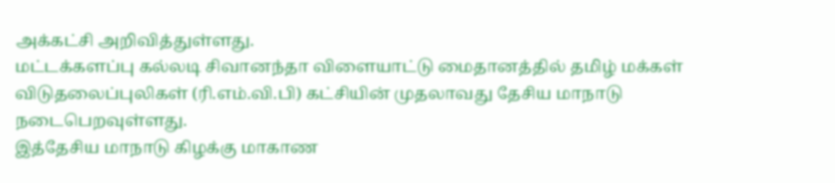அக்கட்சி அறிவித்துள்ளது.
மட்டக்களப்பு கல்லடி சிவானந்தா விளையாட்டு மைதானத்தில் தமிழ் மக்கள் விடுதலைப்புலிகள் (ரி.எம்.வி.பி) கட்சியின் முதலாவது தேசிய மாநாடு நடைபெறவுள்ளது.
இத்தேசிய மாநாடு கிழக்கு மாகாண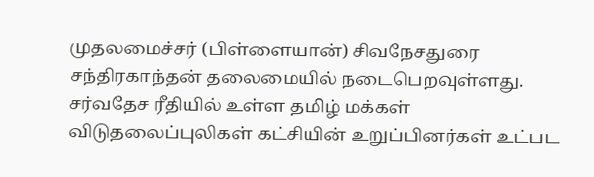முதலமைச்சர் (பிள்ளையான்) சிவநேசதுரை சந்திரகாந்தன் தலைமையில் நடைபெறவுள்ளது. சர்வதேச ரீதியில் உள்ள தமிழ் மக்கள் விடுதலைப்புலிகள் கட்சியின் உறுப்பினர்கள் உட்பட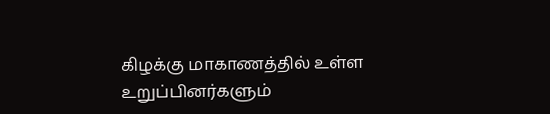கிழக்கு மாகாணத்தில் உள்ள உறுப்பினர்களும்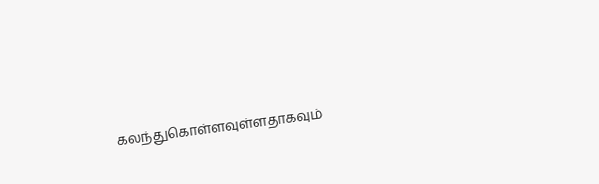கலந்துகொள்ளவுள்ளதாகவும்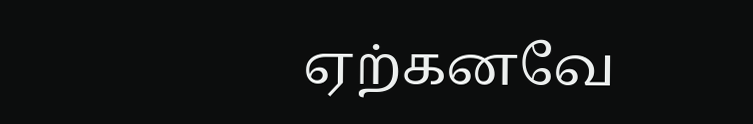ஏற்கனவே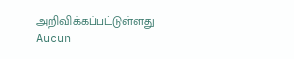அறிவிக்கப்பட்டுள்ளது
Aucun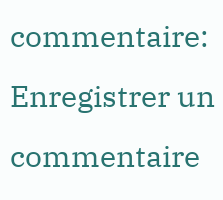commentaire:
Enregistrer un commentaire